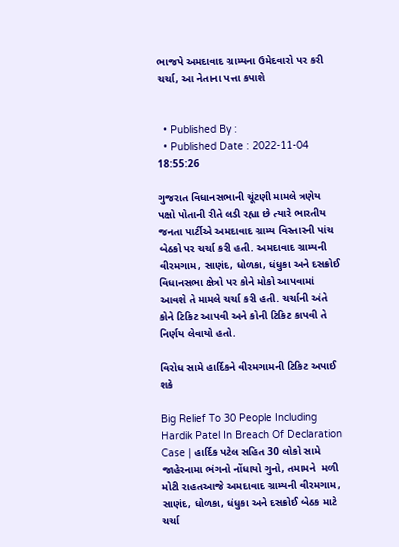ભાજપે અમદાવાદ ગ્રામ્યના ઉમેદવારો પર કરી ચર્ચા, આ નેતાના પત્તા કપાશે


  • Published By :
  • Published Date : 2022-11-04 18:55:26

ગુજરાત વિધાનસભાની ચૂંટણી મામલે ત્રણેય પક્ષો પોતાની રીતે લડી રહ્યા છે ત્યારે ભારતીય જનતા પાર્ટીએ અમદાવાદ ગ્રામ્ય વિસ્તારની પાંચ બેઠકો પર ચર્ચા કરી હતી. અમદાવાદ ગ્રામ્યની વીરમગામ, સાણંદ, ધોળકા, ધંધુકા અને દસક્રોઈ વિધાનસભા ક્ષેત્રો પર કોને મોકો આપવામાં આવશે તે મામલે ચર્ચા કરી હતી. ચર્ચાની અંતે કોને ટિકિટ આપવી અને કોની ટિકિટ કાપવી તે નિર્ણય લેવાયો હતો.

વિરોધ સામે હાર્દિકને વીરમગામની ટિકિટ અપાઈ શકે

Big Relief To 30 People Including Hardik Patel In Breach Of Declaration  Case | હાર્દિક પટેલ સહિત 30 લોકો સામે જાહેરનામા ભંગનો નોંધાયો ગુનો, તમામને  મળી મોટી રાહતઆજે અમદાવાદ ગ્રામ્યની વીરમગામ, સાણંદ, ધોળકા, ધંધુકા અને દસક્રોઈ બેઠક માટે ચર્ચા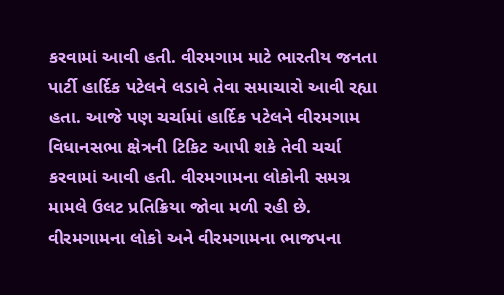કરવામાં આવી હતી. વીરમગામ માટે ભારતીય જનતા પાર્ટી હાર્દિક પટેલને લડાવે તેવા સમાચારો આવી રહ્યા હતા. આજે પણ ચર્ચામાં હાર્દિક પટેલને વીરમગામ વિધાનસભા ક્ષેત્રની ટિકિટ આપી શકે તેવી ચર્ચા કરવામાં આવી હતી. વીરમગામના લોકોની સમગ્ર મામલે ઉલટ પ્રતિક્રિયા જોવા મળી રહી છે. વીરમગામના લોકો અને વીરમગામના ભાજપના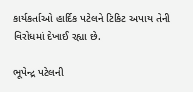કાર્યકર્તાઓ હાર્દિક પટેલને ટિકિટ અપાય તેની વિરોધમાં દેખાઈ રહ્યા છે.

ભૂપેન્દ્ર પટેલની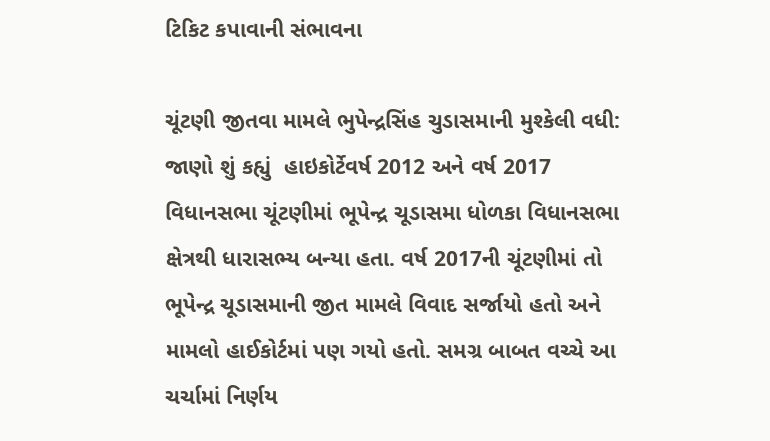ટિકિટ કપાવાની સંભાવના

ચૂંટણી જીતવા મામલે ભુપેન્દ્રસિંહ ચુડાસમાની મુશ્કેલી વધી: જાણો શું કહ્યું  હાઇકોર્ટેવર્ષ 2012 અને વર્ષ 2017 વિધાનસભા ચૂંટણીમાં ભૂપેન્દ્ર ચૂડાસમા ધોળકા વિધાનસભા ક્ષેત્રથી ધારાસભ્ય બન્યા હતા. વર્ષ 2017ની ચૂંટણીમાં તો ભૂપેન્દ્ર ચૂડાસમાની જીત મામલે વિવાદ સર્જાયો હતો અને મામલો હાઈકોર્ટમાં પણ ગયો હતો. સમગ્ર બાબત વચ્ચે આ ચર્ચામાં નિર્ણય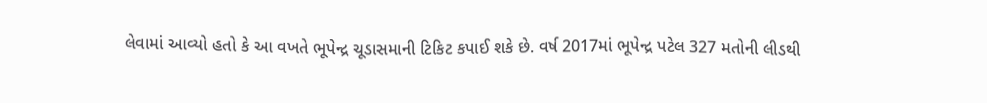લેવામાં આવ્યો હતો કે આ વખતે ભૂપેન્દ્ર ચૂડાસમાની ટિકિટ કપાઈ શકે છે. વર્ષ 2017માં ભૂપેન્દ્ર પટેલ 327 મતોની લીડથી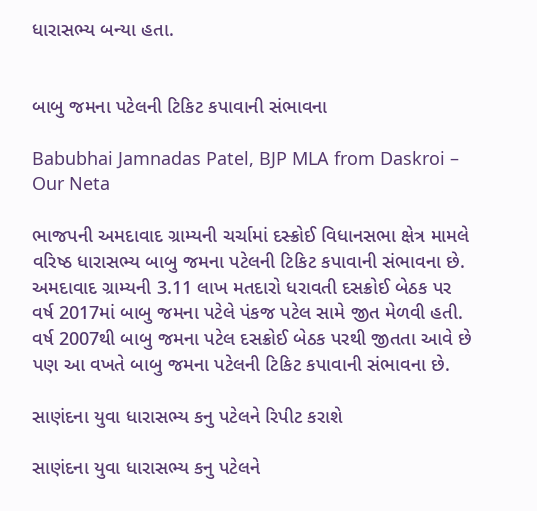ધારાસભ્ય બન્યા હતા.


બાબુ જમના પટેલની ટિકિટ કપાવાની સંભાવના

Babubhai Jamnadas Patel, BJP MLA from Daskroi – Our Neta

ભાજપની અમદાવાદ ગ્રામ્યની ચર્ચામાં દસ્ક્રોઈ વિધાનસભા ક્ષેત્ર મામલે વરિષ્ઠ ધારાસભ્ય બાબુ જમના પટેલની ટિકિટ કપાવાની સંભાવના છે. અમદાવાદ ગ્રામ્યની 3.11 લાખ મતદારો ધરાવતી દસક્રોઈ બેઠક પર વર્ષ 2017માં બાબુ જમના પટેલે પંકજ પટેલ સામે જીત મેળવી હતી. વર્ષ 2007થી બાબુ જમના પટેલ દસક્રોઈ બેઠક પરથી જીતતા આવે છે પણ આ વખતે બાબુ જમના પટેલની ટિકિટ કપાવાની સંભાવના છે.

સાણંદના યુવા ધારાસભ્ય કનુ પટેલને રિપીટ કરાશે

સાણંદના યુવા ધારાસભ્ય કનુ પટેલને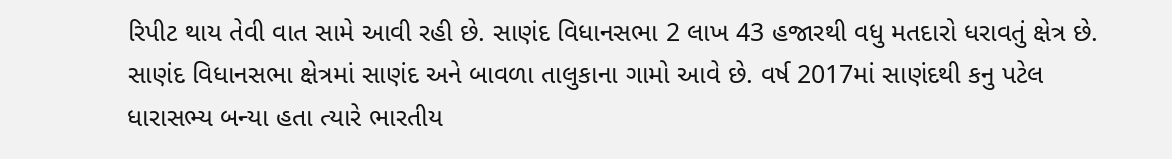રિપીટ થાય તેવી વાત સામે આવી રહી છે. સાણંદ વિધાનસભા 2 લાખ 43 હજારથી વધુ મતદારો ધરાવતું ક્ષેત્ર છે. સાણંદ વિધાનસભા ક્ષેત્રમાં સાણંદ અને બાવળા તાલુકાના ગામો આવે છે. વર્ષ 2017માં સાણંદથી કનુ પટેલ ધારાસભ્ય બન્યા હતા ત્યારે ભારતીય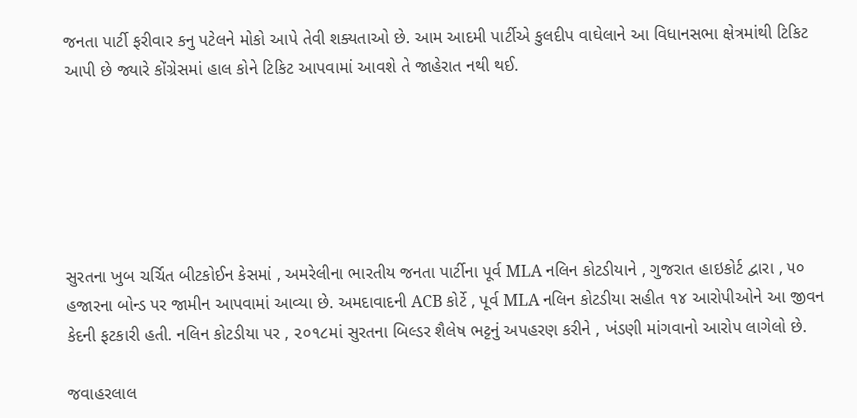જનતા પાર્ટી ફરીવાર કનુ પટેલને મોકો આપે તેવી શક્યતાઓ છે. આમ આદમી પાર્ટીએ કુલદીપ વાઘેલાને આ વિધાનસભા ક્ષેત્રમાંથી ટિકિટ આપી છે જ્યારે કોંગ્રેસમાં હાલ કોને ટિકિટ આપવામાં આવશે તે જાહેરાત નથી થઈ.






સુરતના ખુબ ચર્ચિત બીટકોઈન કેસમાં , અમરેલીના ભારતીય જનતા પાર્ટીના પૂર્વ MLA નલિન કોટડીયાને , ગુજરાત હાઇકોર્ટ દ્વારા , ૫૦ હજારના બોન્ડ પર જામીન આપવામાં આવ્યા છે. અમદાવાદની ACB કોર્ટે , પૂર્વ MLA નલિન કોટડીયા સહીત ૧૪ આરોપીઓને આ જીવન કેદની ફટકારી હતી. નલિન કોટડીયા પર , ૨૦૧૮માં સુરતના બિલ્ડર શૈલેષ ભટ્ટનું અપહરણ કરીને , ખંડણી માંગવાનો આરોપ લાગેલો છે.

જવાહરલાલ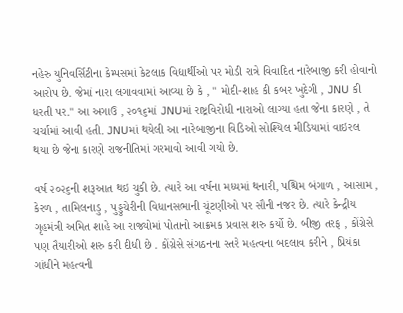નહેરુ યુનિવર્સિટીના કેમ્પસમાં કેટલાક વિદ્યાર્થીઓ પર મોડી રાત્રે વિવાદિત નારેબાજી કરી હોવાનો આરોપ છે. જેમાં નારા લગાવવામાં આવ્યા છે કે , " મોદી-શાહ કી કબર ખુદેગી , JNU કી ધરતી પર." આ અગાઉ , ૨૦૧૬માં JNUમાં રાષ્ટ્રવિરોધી નારાઓ લાગ્યા હતા જેના કારણે , તે ચર્ચામાં આવી હતી. JNUમાં થયેલી આ નારેબાજીના વિડિઓ સોશ્યિલ મીડિયામાં વાઇરલ થયા છે જેના કારણે રાજનીતિમાં ગરમાવો આવી ગયો છે.

વર્ષ ૨૦૨૬ની શરૂઆત થઇ ચુકી છે. ત્યારે આ વર્ષના મધ્યમાં થનારી, પશ્ચિમ બંગાળ , આસામ , કેરળ , તામિલનાડુ , પુડ્ડુચેરીની વિધાનસભાની ચૂંટણીઓ પર સૌની નજર છે. ત્યારે કેન્દ્રીય ગૃહમંત્રી અમિત શાહે આ રાજ્યોમાં પોતાનો આક્રમક પ્રવાસ શરુ કર્યો છે. બીજી તરફ , કોંગ્રેસે પણ તૈયારીઓ શરુ કરી દીધી છે . કોંગ્રેસે સંગઠનના સ્તરે મહત્વના બદલાવ કરીને , પ્રિયંકા ગાંધીને મહત્વની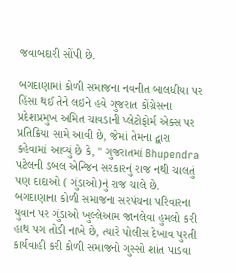જવાબદારી સોંપી છે.

બગદાણામાં કોળી સમાજના નવનીત બાલધીયા પર હિંસા થઈ તેને લઇને હવે ગુજરાત કોંગ્રેસના પ્રદેશપ્રમુખ અમિત ચાવડાની પ્લેટોફોર્મ એક્સ પર પ્રતિક્રિયા સામે આવી છે, જેમાં તેમના દ્વારા કહેવામાં આવ્યું છે કે, " ગુજરાતમાં Bhupendra પટેલની ડબલ એન્જિન સરકારનું રાજ નથી ચાલતું પણ દાદાઓ ( ગુંડાઓ)નું રાજ ચાલે છે. બગદાણાના કોળી સમાજના સરપંચના પરિવારના યુવાન પર ગુંડાઓ ખુલ્લેઆમ જાનલેવા હુમલો કરી હાથ પગ તોડી નાખે છે, ત્યારે પોલીસ દેખાવ પુરતી કાર્યવાહી કરી કોળી સમાજનો ગુસ્સો શાંત પાડવા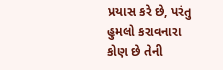પ્રયાસ કરે છે, પરંતુ હુમલો કરાવનારા કોણ છે તેની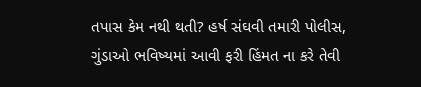તપાસ કેમ નથી થતી? હર્ષ સંઘવી તમારી પોલીસ, ગુંડાઓ ભવિષ્યમાં આવી ફરી હિંમત ના કરે તેવી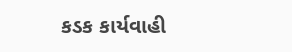કડક કાર્યવાહી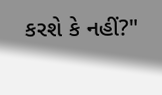કરશે કે નહીં?"